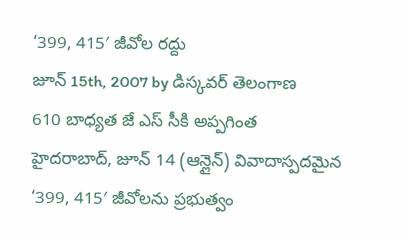‘399, 415′ జీవోల రద్దు
జూన్ 15th, 2007 by డిస్కవర్ తెలంగాణ
610 బాధ్యత జే ఎస్ సీకి అప్పగింత
హైదరాబాద్, జూన్ 14 (ఆన్లైన్) వివాదాస్పదమైన ‘399, 415′ జీవోలను ప్రభుత్వం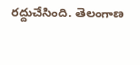రద్దుచేసింది. తెలంగాణ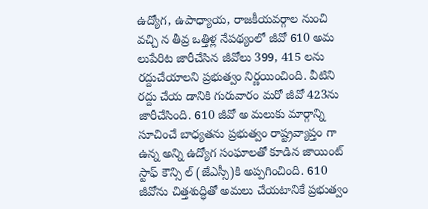ఉద్యోగ, ఉపాధ్యాయ, రాజకీయవర్గాల నుంచి వచ్చి న తీవ్ర ఒత్తిళ్ల నేపథ్యంలో జీవో 610 అమ లుపేరిట జారీచేసిన జీవోలు 399, 415 లను రద్దుచేయాలని ప్రభుత్వం నిర్ణయించింది. వీటిని రద్దు చేయ డానికి గురువారం మరో జీవో 423ను జారీచేసింది. 610 జీవో అ మలుకు మార్గాన్ని సూచించే బాధ్యతను ప్రభుత్వం రాష్ట్రవ్యాప్తం గా ఉన్న అన్ని ఉద్యోగ సంఘాలతో కూడిన జాయింట్ స్టాఫ్ కౌన్సి ల్ (జేఎస్సీ)కి అప్పగించింది. 610 జీవోను చిత్తశుద్ధితో అమలు చేయటానికే ప్రభుత్వం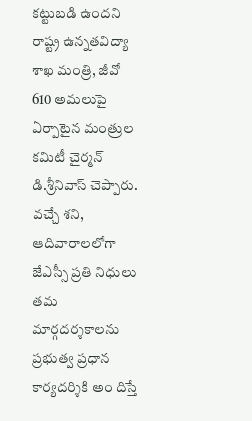కట్టుబడి ఉందని రాష్ట్ర ఉన్నతవిద్యా శాఖ మంత్రి, జీవో 610 అమలుపై ఏర్పాటైన మంత్రుల కమిటీ చైర్మన్ డి.శ్రీనివాస్ చెప్పారు. వచ్చే శని, ఆదివారాలలోగా జేఎస్సీ ప్రతి నిధులు తమ మార్గదర్శకాలను ప్రభుత్వ ప్రధాన కార్యదర్శికి అం దిస్తే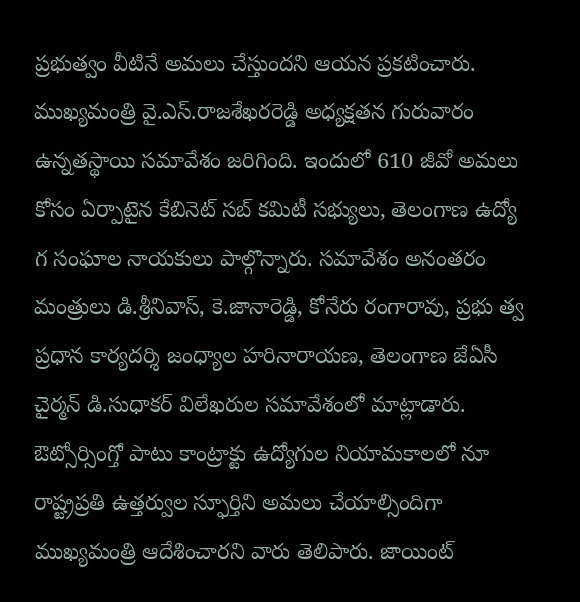ప్రభుత్వం వీటినే అమలు చేస్తుందని ఆయన ప్రకటించారు.
ముఖ్యమంత్రి వై.ఎస్.రాజశేఖరరెడ్డి అధ్యక్షతన గురువారం ఉన్నతస్థాయి సమావేశం జరిగింది. ఇందులో 610 జీవో అమలు కోసం ఏర్పాటైన కేబినెట్ సబ్ కమిటీ సభ్యులు, తెలంగాణ ఉద్యో గ సంఘాల నాయకులు పాల్గొన్నారు. సమావేశం అనంతరం మంత్రులు డి.శ్రీనివాస్, కె.జానారెడ్డి, కోనేరు రంగారావు, ప్రభు త్వ ప్రధాన కార్యదర్శి జంధ్యాల హరినారాయణ, తెలంగాణ జేఏసీ చైర్మన్ డి.సుధాకర్ విలేఖరుల సమావేశంలో మాట్లాడారు. ఔట్సోర్సింగ్తో పాటు కాంట్రాక్టు ఉద్యోగుల నియామకాలలో నూ రాష్ట్రప్రతి ఉత్తర్వుల స్ఫూర్తిని అమలు చేయాల్సిందిగా ముఖ్యమంత్రి ఆదేశించారని వారు తెలిపారు. జాయింట్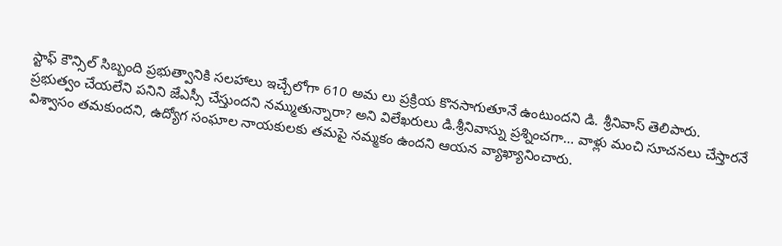స్టాఫ్ కౌన్సిల్ సిబ్బంది ప్రభుత్వానికి సలహాలు ఇచ్చేలోగా 610 అమ లు ప్రక్రియ కొనసాగుతూనే ఉంటుందని డి. శ్రీనివాస్ తెలిపారు.
ప్రభుత్వం చేయలేని పనిని జేఎస్సీ చేస్తుందని నమ్ముతున్నారా? అని విలేఖరులు డి.శ్రీనివాస్ను ప్రశ్నించగా… వాళ్లు మంచి సూచనలు చేస్తారనే విశ్వాసం తమకుందని, ఉద్యోగ సంఘాల నాయకులకు తమపై నమ్మకం ఉందని ఆయన వ్యాఖ్యానించారు.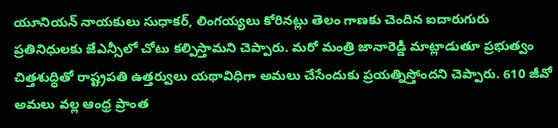యూనియన్ నాయకులు సుధాకర్, లింగయ్యలు కోరినట్లు తెలం గాణకు చెందిన ఐదారుగురు ప్రతినిధులకు జేఎన్సీలో చోటు కల్పిస్తామని చెప్పారు. మరో మంత్రి జానారెడ్డి మాట్లాడుతూ ప్రభుత్వం చిత్తశుద్ధితో రాష్ట్రపతి ఉత్తర్వులు యథావిధిగా అమలు చేసేందుకు ప్రయత్నిస్తోందని చెప్పారు. 610 జీవో అమలు వల్ల ఆంధ్ర ప్రాంత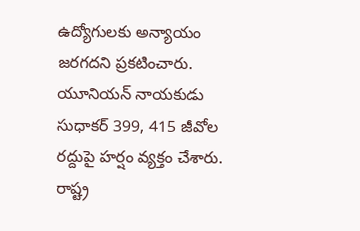ఉద్యోగులకు అన్యాయం జరగదని ప్రకటించారు. యూనియన్ నాయకుడు సుధాకర్ 399, 415 జీవోల రద్దుపై హర్షం వ్యక్తం చేశారు. రాష్ట్ర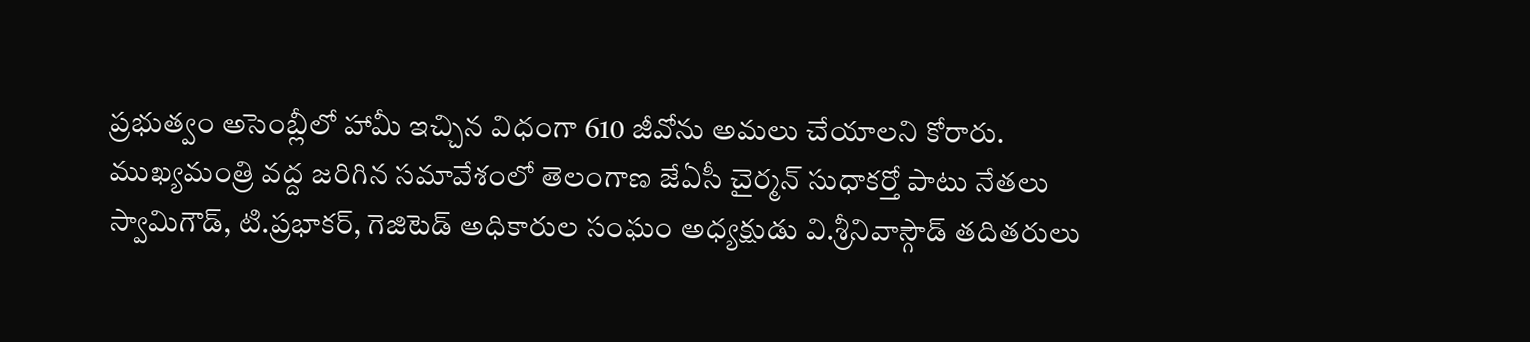ప్రభుత్వం అసెంబ్లీలో హామీ ఇచ్చిన విధంగా 610 జీవోను అమలు చేయాలని కోరారు. ముఖ్యమంత్రి వద్ద జరిగిన సమావేశంలో తెలంగాణ జేఏసీ చైర్మన్ సుధాకర్తో పాటు నేతలు స్వామిగౌడ్, టి.ప్రభాకర్, గెజిటెడ్ అధికారుల సంఘం అధ్యక్షుడు వి.శ్రీనివాస్గౌడ్ తదితరులు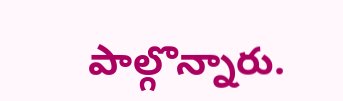పాల్గొన్నారు.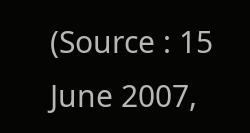(Source : 15 June 2007,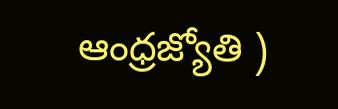ఆంధ్రజ్యోతి )